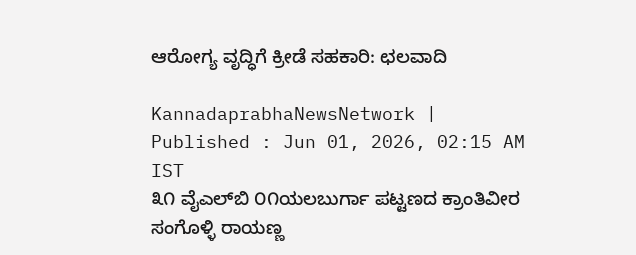ಆರೋಗ್ಯ ವೃದ್ಧಿಗೆ ಕ್ರೀಡೆ ಸಹಕಾರಿ: ಛಲವಾದಿ

KannadaprabhaNewsNetwork |
Published : Jun 01, 2026, 02:15 AM IST
೩೧ ವೈಎಲ್‌ಬಿ ೦೧ಯಲಬುರ್ಗಾ ಪಟ್ಟಣದ ಕ್ರಾಂತಿವೀರ ಸಂಗೊಳ್ಳಿ ರಾಯಣ್ಣ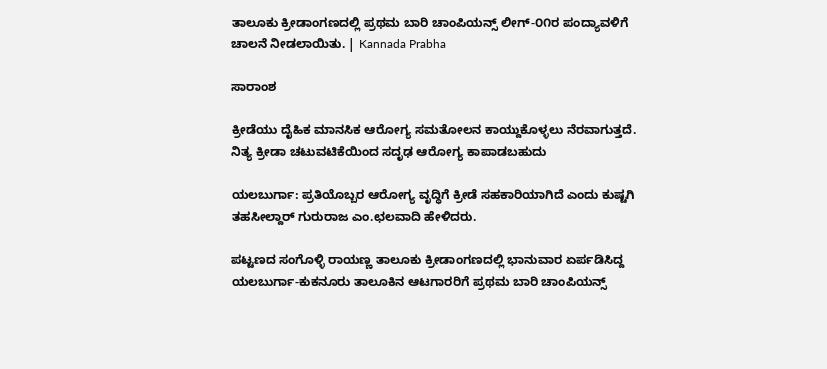ತಾಲೂಕು ಕ್ರೀಡಾಂಗಣದಲ್ಲಿ ಪ್ರಥಮ ಬಾರಿ ಚಾಂಪಿಯನ್ಸ್ ಲೀಗ್-೦೧ರ ಪಂದ್ಯಾವಳಿಗೆ ಚಾಲನೆ ನೀಡಲಾಯಿತು. | Kannada Prabha

ಸಾರಾಂಶ

ಕ್ರೀಡೆಯು ದೈಹಿಕ ಮಾನಸಿಕ ಆರೋಗ್ಯ ಸಮತೋಲನ ಕಾಯ್ದುಕೊಳ್ಳಲು ನೆರವಾಗುತ್ತದೆ. ನಿತ್ಯ ಕ್ರೀಡಾ ಚಟುವಟಿಕೆಯಿಂದ ಸದೃಢ ಆರೋಗ್ಯ ಕಾಪಾಡಬಹುದು

ಯಲಬುರ್ಗಾ: ಪ್ರತಿಯೊಬ್ಬರ ಆರೋಗ್ಯ ವೃದ್ಧಿಗೆ ಕ್ರೀಡೆ ಸಹಕಾರಿಯಾಗಿದೆ ಎಂದು ಕುಷ್ಟಗಿ ತಹಸೀಲ್ದಾರ್ ಗುರುರಾಜ ಎಂ.ಛಲವಾದಿ ಹೇಳಿದರು.

ಪಟ್ಟಣದ ಸಂಗೊಳ್ಳಿ ರಾಯಣ್ಣ ತಾಲೂಕು ಕ್ರೀಡಾಂಗಣದಲ್ಲಿ ಭಾನುವಾರ ಏರ್ಪಡಿಸಿದ್ದ ಯಲಬುರ್ಗಾ-ಕುಕನೂರು ತಾಲೂಕಿನ ಆಟಗಾರರಿಗೆ ಪ್ರಥಮ ಬಾರಿ ಚಾಂಪಿಯನ್ಸ್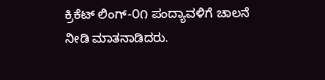ಕ್ರಿಕೆಟ್ ಲಿಂಗ್-೦೧ ಪಂದ್ಯಾವಳಿಗೆ ಚಾಲನೆ ನೀಡಿ ಮಾತನಾಡಿದರು.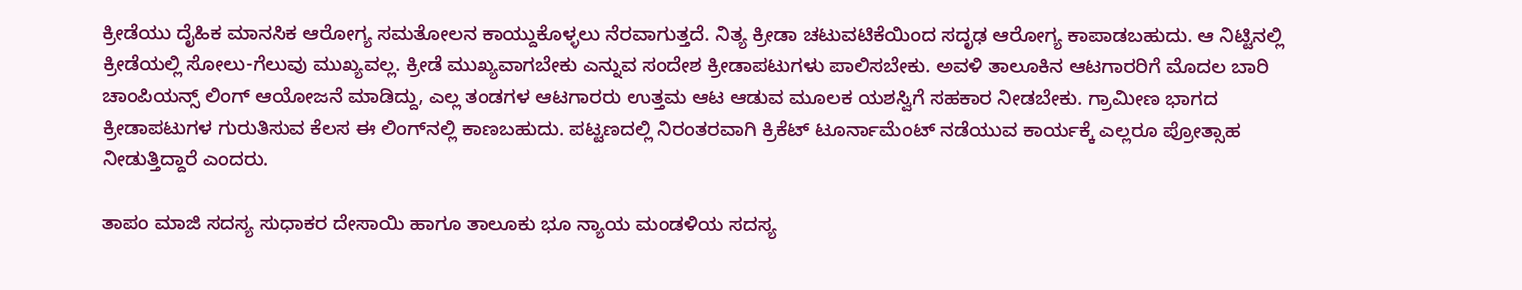ಕ್ರೀಡೆಯು ದೈಹಿಕ ಮಾನಸಿಕ ಆರೋಗ್ಯ ಸಮತೋಲನ ಕಾಯ್ದುಕೊಳ್ಳಲು ನೆರವಾಗುತ್ತದೆ. ನಿತ್ಯ ಕ್ರೀಡಾ ಚಟುವಟಿಕೆಯಿಂದ ಸದೃಢ ಆರೋಗ್ಯ ಕಾಪಾಡಬಹುದು. ಆ ನಿಟ್ಟಿನಲ್ಲಿ ಕ್ರೀಡೆಯಲ್ಲಿ ಸೋಲು-ಗೆಲುವು ಮುಖ್ಯವಲ್ಲ. ಕ್ರೀಡೆ ಮುಖ್ಯವಾಗಬೇಕು ಎನ್ನುವ ಸಂದೇಶ ಕ್ರೀಡಾಪಟುಗಳು ಪಾಲಿಸಬೇಕು. ಅವಳಿ ತಾಲೂಕಿನ ಆಟಗಾರರಿಗೆ ಮೊದಲ ಬಾರಿ ಚಾಂಪಿಯನ್ಸ್ ಲಿಂಗ್ ಆಯೋಜನೆ ಮಾಡಿದ್ದು, ಎಲ್ಲ ತಂಡಗಳ ಆಟಗಾರರು ಉತ್ತಮ ಆಟ ಆಡುವ ಮೂಲಕ ಯಶಸ್ವಿಗೆ ಸಹಕಾರ ನೀಡಬೇಕು. ಗ್ರಾಮೀಣ ಭಾಗದ ಕ್ರೀಡಾಪಟುಗಳ ಗುರುತಿಸುವ ಕೆಲಸ ಈ ಲಿಂಗ್‌ನಲ್ಲಿ ಕಾಣಬಹುದು. ಪಟ್ಟಣದಲ್ಲಿ ನಿರಂತರವಾಗಿ ಕ್ರಿಕೆಟ್ ಟೂರ್ನಾಮೆಂಟ್ ನಡೆಯುವ ಕಾರ್ಯಕ್ಕೆ ಎಲ್ಲರೂ ಪ್ರೋತ್ಸಾಹ ನೀಡುತ್ತಿದ್ದಾರೆ ಎಂದರು.

ತಾಪಂ ಮಾಜಿ ಸದಸ್ಯ ಸುಧಾಕರ ದೇಸಾಯಿ ಹಾಗೂ ತಾಲೂಕು ಭೂ ನ್ಯಾಯ ಮಂಡಳಿಯ ಸದಸ್ಯ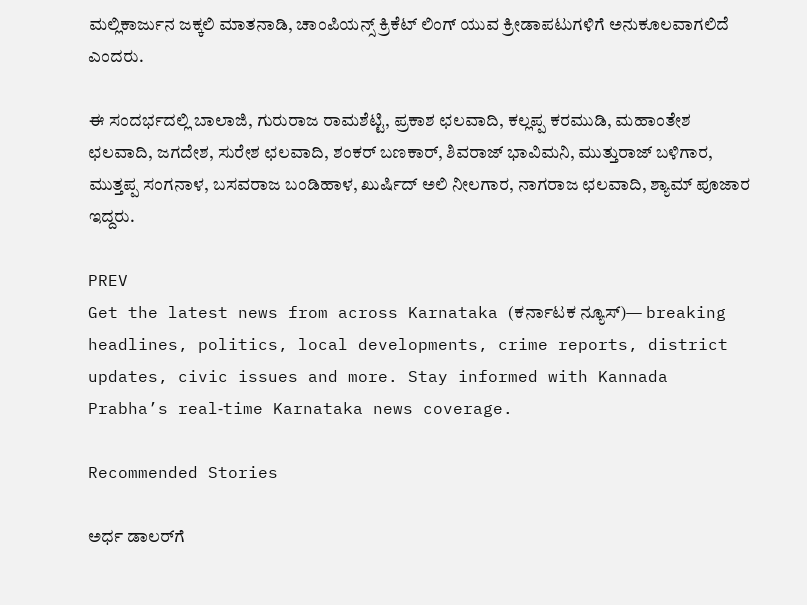ಮಲ್ಲಿಕಾರ್ಜುನ ಜಕ್ಕಲಿ ಮಾತನಾಡಿ, ಚಾಂಪಿಯನ್ಸ್ ಕ್ರಿಕೆಟ್ ಲಿಂಗ್ ಯುವ ಕ್ರೀಡಾಪಟುಗಳಿಗೆ ಅನುಕೂಲವಾಗಲಿದೆ ಎಂದರು.

ಈ ಸಂದರ್ಭದಲ್ಲಿ ಬಾಲಾಜಿ, ಗುರುರಾಜ ರಾಮಶೆಟ್ಟಿ, ಪ್ರಕಾಶ ಛಲವಾದಿ, ಕಲ್ಲಪ್ಪ ಕರಮುಡಿ, ಮಹಾಂತೇಶ ಛಲವಾದಿ, ಜಗದೇಶ, ಸುರೇಶ ಛಲವಾದಿ, ಶಂಕರ್ ಬಣಕಾರ್, ಶಿವರಾಜ್ ಭಾವಿಮನಿ, ಮುತ್ತುರಾಜ್ ಬಳಿಗಾರ, ಮುತ್ತಪ್ಪ ಸಂಗನಾಳ, ಬಸವರಾಜ ಬಂಡಿಹಾಳ, ಖುರ್ಷಿದ್ ಅಲಿ ನೀಲಗಾರ, ನಾಗರಾಜ ಛಲವಾದಿ, ಶ್ಯಾಮ್ ಪೂಜಾರ ಇದ್ದರು.

PREV
Get the latest news from across Karnataka (ಕರ್ನಾಟಕ ನ್ಯೂಸ್)— breaking headlines, politics, local developments, crime reports, district updates, civic issues and more. Stay informed with Kannada Prabha’s real‑time Karnataka news coverage.

Recommended Stories

ಅರ್ಧ ಡಾಲರ್‌ಗೆ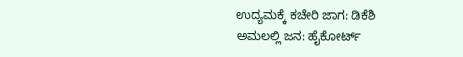ಉದ್ಯಮಕ್ಕೆ ಕಚೇರಿ ಜಾಗ: ಡಿಕೆಶಿ
ಅಮಲಲ್ಲಿ ಜನ: ಹೈಕೋರ್ಟ್‌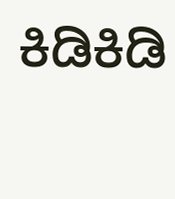ಕಿಡಿಕಿಡಿ